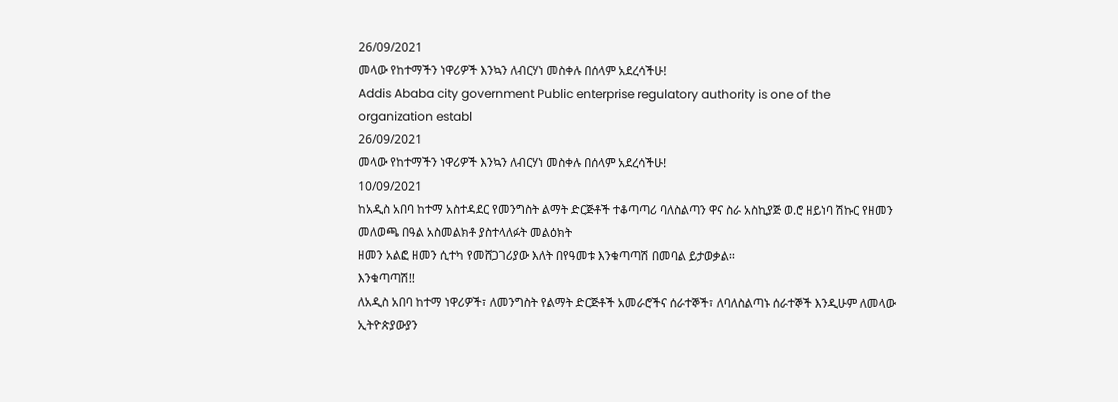26/09/2021
መላው የከተማችን ነዋሪዎች እንኳን ለብርሃነ መስቀሉ በሰላም አደረሳችሁ!
Addis Ababa city government Public enterprise regulatory authority is one of the organization establ
26/09/2021
መላው የከተማችን ነዋሪዎች እንኳን ለብርሃነ መስቀሉ በሰላም አደረሳችሁ!
10/09/2021
ከአዲስ አበባ ከተማ አስተዳደር የመንግስት ልማት ድርጅቶች ተቆጣጣሪ ባለስልጣን ዋና ስራ አስኪያጅ ወ.ሮ ዘይነባ ሽኩር የዘመን መለወጫ በዓል አስመልክቶ ያስተላለፉት መልዕክት
ዘመን አልፎ ዘመን ሲተካ የመሸጋገሪያው እለት በየዓመቱ እንቁጣጣሽ በመባል ይታወቃል፡፡
እንቁጣጣሽ!!
ለአዲስ አበባ ከተማ ነዋሪዎች፣ ለመንግስት የልማት ድርጅቶች አመራሮችና ሰራተኞች፣ ለባለስልጣኑ ሰራተኞች እንዲሁም ለመላው ኢትዮጵያውያን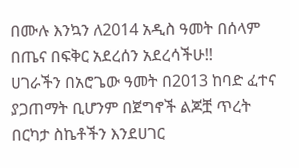በሙሉ እንኳን ለ2014 አዲስ ዓመት በሰላም በጤና በፍቅር አደረሰን አደረሳችሁ!!
ሀገራችን በአሮጌው ዓመት በ2013 ከባድ ፈተና ያጋጠማት ቢሆንም በጀግኖች ልጆቿ ጥረት በርካታ ስኬቶችን እንደሀገር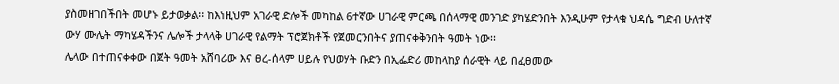ያስመዘገበችበት መሆኑ ይታወቃል፡፡ ከእነዚህም አገራዊ ድሎች መካከል 6ተኛው ሀገራዊ ምርጫ በሰላማዊ መንገድ ያካሄድንበት እንዲሁም የታላቁ ህዳሴ ግድብ ሁለተኛ ውሃ ሙሌት ማካሄዳችንና ሌሎች ታላላቅ ሀገራዊ የልማት ፕሮጀክቶች የጀመርንበትና ያጠናቀቅንበት ዓመት ነው፡፡
ሌላው በተጠናቀቀው በጀት ዓመት አሸባሪው እና ፀረ-ሰላም ሀይሉ የህወሃት ቡድን በኢፌድሪ መከላከያ ሰራዊት ላይ በፈፀመው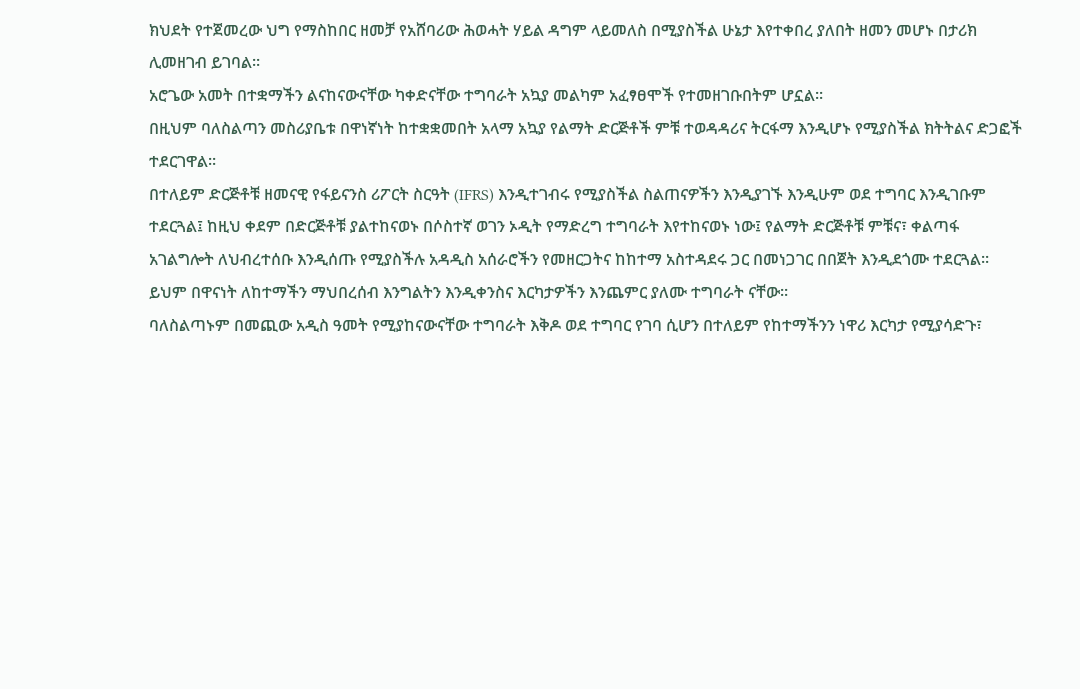ክህደት የተጀመረው ህግ የማስከበር ዘመቻ የአሸባሪው ሕወሓት ሃይል ዳግም ላይመለስ በሚያስችል ሁኔታ እየተቀበረ ያለበት ዘመን መሆኑ በታሪክ ሊመዘገብ ይገባል፡፡
አሮጌው አመት በተቋማችን ልናከናውናቸው ካቀድናቸው ተግባራት አኳያ መልካም አፈፃፀሞች የተመዘገቡበትም ሆኗል፡፡
በዚህም ባለስልጣን መስሪያቤቱ በዋነኛነት ከተቋቋመበት አላማ አኳያ የልማት ድርጅቶች ምቹ ተወዳዳሪና ትርፋማ እንዲሆኑ የሚያስችል ክትትልና ድጋፎች ተደርገዋል፡፡
በተለይም ድርጅቶቹ ዘመናዊ የፋይናንስ ሪፖርት ስርዓት (IFRS) እንዲተገብሩ የሚያስችል ስልጠናዎችን እንዲያገኙ እንዲሁም ወደ ተግባር እንዲገቡም ተደርጓል፤ ከዚህ ቀደም በድርጅቶቹ ያልተከናወኑ በሶስተኛ ወገን ኦዲት የማድረግ ተግባራት እየተከናወኑ ነው፤ የልማት ድርጅቶቹ ምቹና፣ ቀልጣፋ አገልግሎት ለህብረተሰቡ እንዲሰጡ የሚያስችሉ አዳዲስ አሰራሮችን የመዘርጋትና ከከተማ አስተዳደሩ ጋር በመነጋገር በበጀት እንዲደጎሙ ተደርጓል፡፡
ይህም በዋናነት ለከተማችን ማህበረሰብ እንግልትን እንዲቀንስና እርካታዎችን እንጨምር ያለሙ ተግባራት ናቸው፡፡
ባለስልጣኑም በመጪው አዲስ ዓመት የሚያከናውናቸው ተግባራት እቅዶ ወደ ተግባር የገባ ሲሆን በተለይም የከተማችንን ነዋሪ እርካታ የሚያሳድጉ፣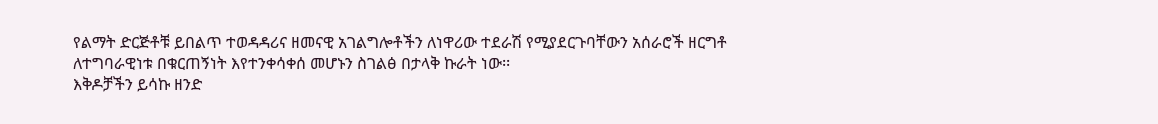የልማት ድርጅቶቹ ይበልጥ ተወዳዳሪና ዘመናዊ አገልግሎቶችን ለነዋሪው ተደራሽ የሚያደርጉባቸውን አሰራሮች ዘርግቶ ለተግባራዊነቱ በቁርጠኝነት እየተንቀሳቀሰ መሆኑን ስገልፅ በታላቅ ኩራት ነው፡፡
እቅዶቻችን ይሳኩ ዘንድ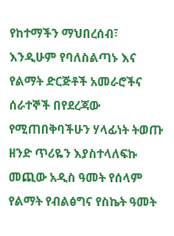የከተማችን ማህበረሰብ፣ እንዲሁም የባለስልጣኑ እና የልማት ድርጅቶች አመራሮችና ሰራተኞች በየደረጃው የሚጠበቅባችሁን ሃላፊነት ትወጡ ዘንድ ጥሪዬን እያስተላለፍኩ መጪው አዲስ ዓመት የሰላም የልማት የብልፅግና የስኬት ዓመት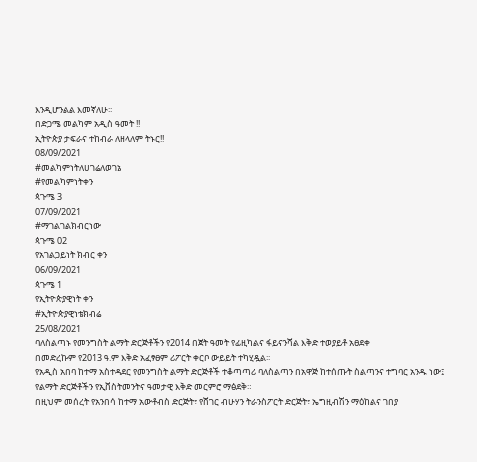እንዲሆንልል እመኛለሁ፡፡
በድጋሜ መልካም አዲስ ዓመት !!
ኢትዮጵያ ታፍራና ተከብራ ለዘላለም ትኑር!!
08/09/2021
#መልካምነትለሀገሬለወገኔ
#የመልካምነትቀን
ጳጉሜ 3
07/09/2021
#ማገልገልክብርነው
ጳጉሜ 02
የአገልጋይነት ክብር ቀን
06/09/2021
ጳጉሜ 1
የኢትዮጵያዊነት ቀን
#ኢትዮጵያዊነቴክብሬ
25/08/2021
ባለስልጣኑ የመንግስት ልማት ድርጅቶችን የ2014 በጀት ዓመት የፊዚካልና ፋይናንሻል እቅድ ተወያይቶ አፀደቀ
በመድረኩም የ2013 ዓ.ም እቅድ አፈፃፀም ሪፖርት ቀርቦ ውይይት ተካሂዷል፡፡
የአዲስ አበባ ከተማ አስተዳደር የመንግስት ልማት ድርጅቶች ተቆጣጣሪ ባለስልጣን በአዋጅ ከተሰጡት ስልጣንና ተግባር አንዱ ነው፤ የልማት ድርጅቶችን የኢቨስትመንትና ዓመታዊ እቅድ መርምሮ ማፅደቅ።
በዚህም መሰረት የአንበሳ ከተማ አውቶብስ ድርጅት፣ የሸገር ብሁሃን ትራንስፖርት ድርጅት፣ ኤግዚብሽን ማዕከልና ገበያ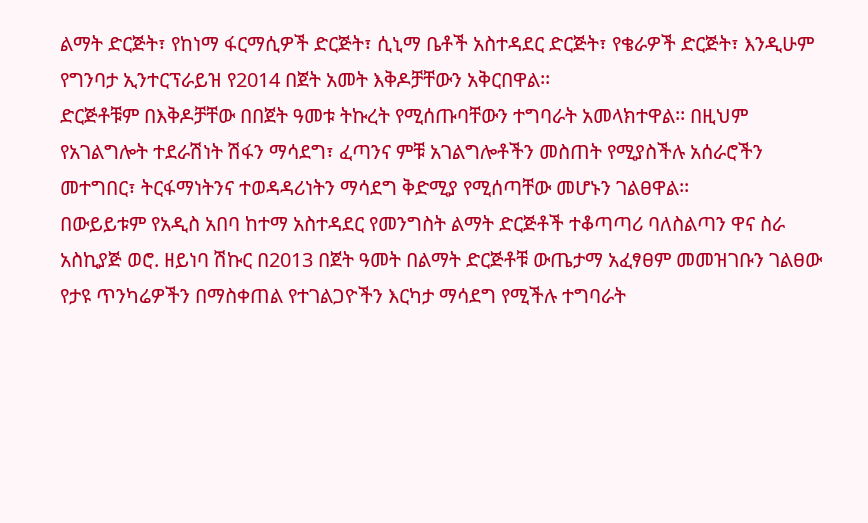ልማት ድርጅት፣ የከነማ ፋርማሲዎች ድርጅት፣ ሲኒማ ቤቶች አስተዳደር ድርጅት፣ የቄራዎች ድርጅት፣ እንዲሁም የግንባታ ኢንተርፕራይዝ የ2014 በጀት አመት እቅዶቻቸውን አቅርበዋል፡፡
ድርጅቶቹም በእቅዶቻቸው በበጀት ዓመቱ ትኩረት የሚሰጡባቸውን ተግባራት አመላክተዋል፡፡ በዚህም የአገልግሎት ተደራሽነት ሽፋን ማሳደግ፣ ፈጣንና ምቹ አገልግሎቶችን መስጠት የሚያስችሉ አሰራሮችን መተግበር፣ ትርፋማነትንና ተወዳዳሪነትን ማሳደግ ቅድሚያ የሚሰጣቸው መሆኑን ገልፀዋል፡፡
በውይይቱም የአዲስ አበባ ከተማ አስተዳደር የመንግስት ልማት ድርጅቶች ተቆጣጣሪ ባለስልጣን ዋና ስራ አስኪያጅ ወሮ. ዘይነባ ሽኩር በ2013 በጀት ዓመት በልማት ድርጅቶቹ ውጤታማ አፈፃፀም መመዝገቡን ገልፀው የታዩ ጥንካሬዎችን በማስቀጠል የተገልጋዮችን እርካታ ማሳደግ የሚችሉ ተግባራት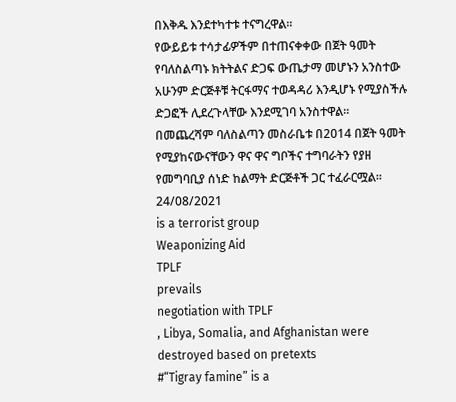በእቅዱ እንደተካተቱ ተናግረዋል፡፡
የውይይቱ ተሳታፊዎችም በተጠናቀቀው በጀት ዓመት የባለስልጣኑ ክትትልና ድጋፍ ውጤታማ መሆኑን አንስተው አሁንም ድርጅቶቹ ትርፋማና ተወዳዳሪ እንዲሆኑ የሚያስችሉ ድጋፎች ሊደረጉላቸው እንደሚገባ አንስተዋል፡፡
በመጨረሻም ባለስልጣን መስራቤቱ በ2014 በጀት ዓመት የሚያከናውናቸውን ዋና ዋና ግቦችና ተግባራትን የያዘ የመግባቢያ ሰነድ ከልማት ድርጅቶች ጋር ተፈራርሟል፡፡
24/08/2021
is a terrorist group
Weaponizing Aid
TPLF
prevails
negotiation with TPLF
, Libya, Somalia, and Afghanistan were destroyed based on pretexts
#“Tigray famine” is a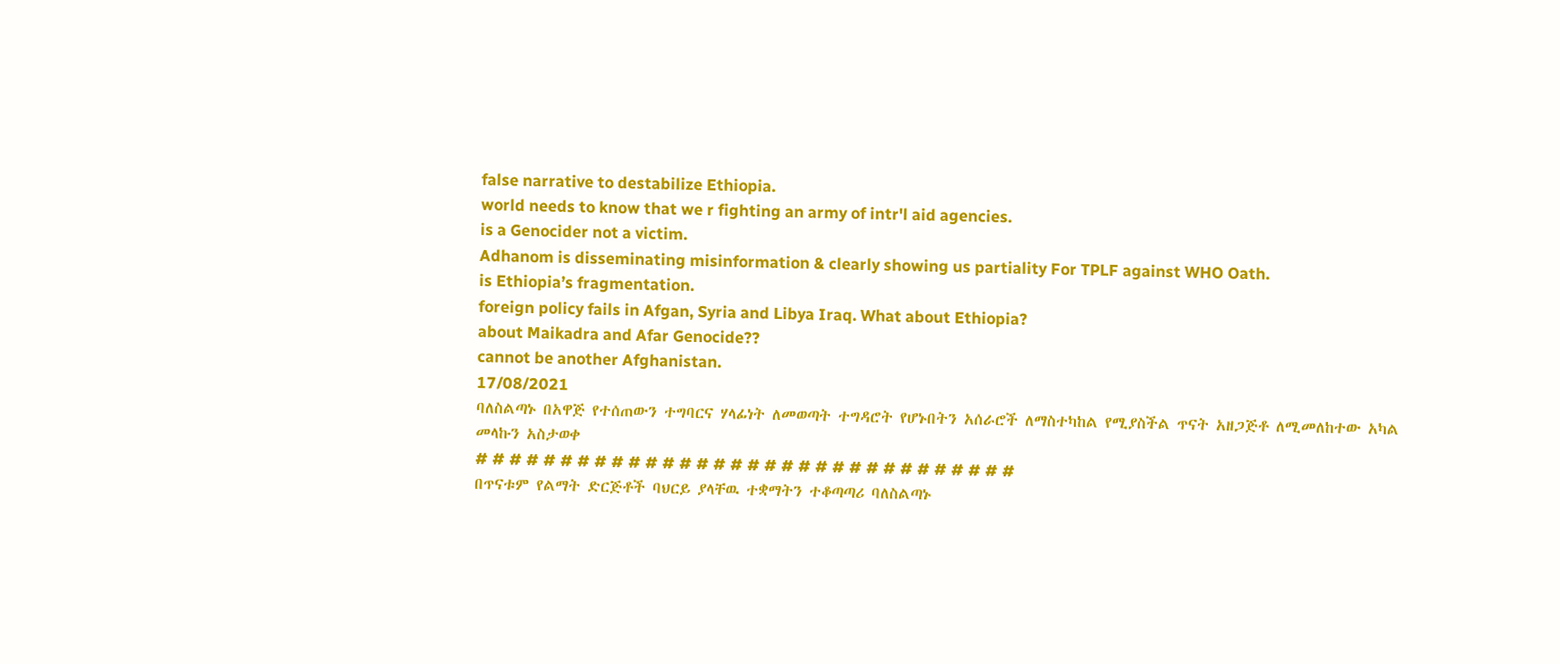false narrative to destabilize Ethiopia.
world needs to know that we r fighting an army of intr'l aid agencies.
is a Genocider not a victim.
Adhanom is disseminating misinformation & clearly showing us partiality For TPLF against WHO Oath.
is Ethiopia’s fragmentation.
foreign policy fails in Afgan, Syria and Libya Iraq. What about Ethiopia?
about Maikadra and Afar Genocide??
cannot be another Afghanistan.
17/08/2021
ባለስልጣኑ በአዋጅ የተሰጠውን ተግባርና ሃላፊነት ለመወጣት ተግዳሮት የሆኑበትን አሰራሮች ለማስተካከል የሚያስችል ጥናት አዘጋጅቶ ለሚመለከተው አካል መላኩን አስታወቀ
# # # # # # # # # # # # # # # # # # # # # # # # # # # # # # # #
በጥናቱም የልማት ድርጅቶች ባህርይ ያላቸዉ ተቋማትን ተቆጣጣሪ ባለስልጣኑ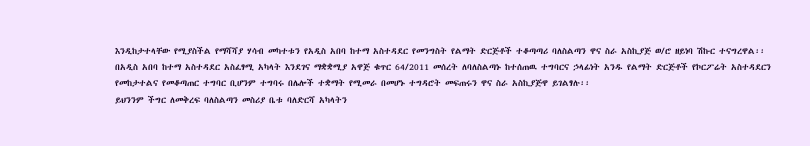እንዲከታተላቸው የሚያስችል የማሻሻያ ሃሳብ መካተቱን የአዲስ አበባ ከተማ አስተዳደር የመንግስት የልማት ድርጅቶች ተቆጣጣሪ ባለስልጣን ዋና ስራ አስኪያጅ ወ/ሮ ዘይነባ ሽኩር ተናግረዋል፡፡
በአዲስ አበባ ከተማ አስተዳደር አስፈፃሚ አካላት እንደገና ማቋቋሚያ አዋጅ ቁጥር 64/2011 መሰረት ለባለስልጣኑ ከተሰጠዉ ተግባርና ኃላፊነት አንዱ የልማት ድርጅቶች የኮርፖሬት አስተዳደርን የመከታተልና የመቆጣጠር ተግባር ቢሆንም ተግባሩ በሌሎች ተቋማት የሚመራ በመሆኑ ተግዳሮት መፍጠሩን ዋና ስራ አስኪያጅዋ ይገልፃሉ፡፡
ይህንንም ችግር ለመቅረፍ ባለስልጣን መስሪያ ቤቱ ባለድርሻ አካላትን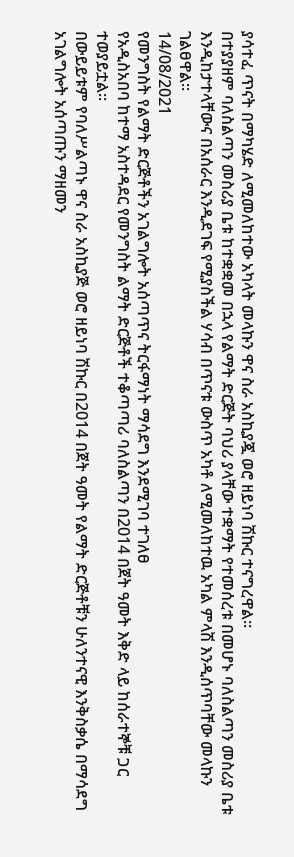ያሳተፈ ጥናት በማካሄድ ለሚመለከተው አካላት መላኩን ዋና ስራ አስኪያጇ ወሮ ዘይነባ ሽኩር ተናግረዋል፡፡
በተያያዘም ባለስልጣን መስሪያ ቤቱ ከተቋቋመ በኋላ የልማት ድርጅት ባህሪ ያላቸው ተቋማት የተመሰረቱ በመሆኑ ባለስልጣን መስሪያ ቤቱ እንዲከታተላቸውና በአሰራር እንዲደገፍ የሚያስችል ሃሳብ በጥናቱ ውስጥ አካቶ ለሚመለከተዉ አካል ምላሽ እንዲሰጥባቸው መላኩን ገልፀዋል፡፡
14/08/2021
የመንግስት የልማት ድርጅቶችን አገልግሎት አሰጣጥና ትርፋማነት ማሳደግ እንደሚገባ ተገለፀ
የአዲስአበባ ከተማ አስተዳደር የመንግስት ልማት ድርጅቶች ተቆጣጣሪ ባለስልጣን በ2014 በጀት ዓመት እቅድ ላይ ከሰራተኞቹ ጋር ተወያይቷል።
በውይይቱም የባለሥልጣኑ ዋና ስራ አስኪያጅ ወሮ ዘይነባ ሽኩር በ2014 በጀት ዓመት የልማት ድርጅቶቹን ሁለንተናዊ እንቅስቃሴ በማሳደግ አገልግሎት አሰጣጡን ማዘመን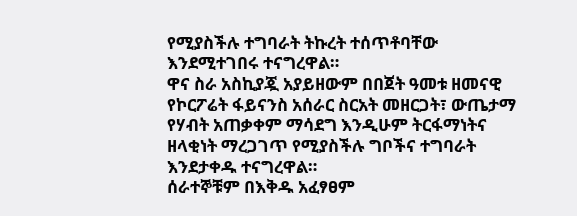የሚያስችሉ ተግባራት ትኩረት ተሰጥቶባቸው እንደሚተገበሩ ተናግረዋል።
ዋና ስራ አስኪያጇ አያይዘውም በበጀት ዓመቱ ዘመናዊ የኮርፖሬት ፋይናንስ አሰራር ስርአት መዘርጋት፣ ውጤታማ የሃብት አጠቃቀም ማሳደግ እንዲሁም ትርፋማነትና ዘላቂነት ማረጋገጥ የሚያስችሉ ግቦችና ተግባራት እንደታቀዱ ተናግረዋል።
ሰራተኞቹም በእቅዱ አፈፃፀም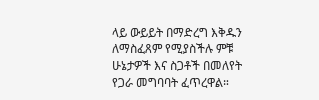ላይ ውይይት በማድረግ እቅዱን ለማስፈጸም የሚያስችሉ ምቹ ሁኔታዎች እና ስጋቶች በመለየት የጋራ መግባባት ፈጥረዋል።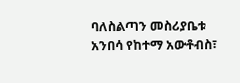ባለስልጣን መስሪያቤቱ አንበሳ የከተማ አውቶብስ፣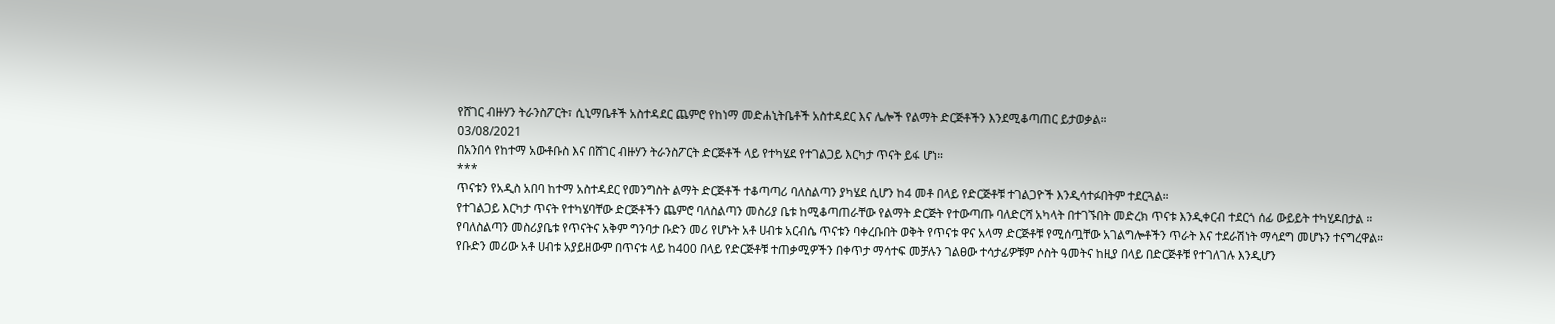የሸገር ብዙሃን ትራንስፖርት፣ ሲኒማቤቶች አስተዳደር ጨምሮ የከነማ መድሐኒትቤቶች አስተዳደር እና ሌሎች የልማት ድርጅቶችን እንደሚቆጣጠር ይታወቃል።
03/08/2021
በአንበሳ የከተማ አውቶቡስ እና በሸገር ብዙሃን ትራንስፖርት ድርጅቶች ላይ የተካሄደ የተገልጋይ እርካታ ጥናት ይፋ ሆነ።
***
ጥናቱን የአዲስ አበባ ከተማ አስተዳደር የመንግስት ልማት ድርጅቶች ተቆጣጣሪ ባለስልጣን ያካሄደ ሲሆን ከ4 መቶ በላይ የድርጅቶቹ ተገልጋዮች እንዲሳተፉበትም ተደርጓል።
የተገልጋይ እርካታ ጥናት የተካሄባቸው ድርጅቶችን ጨምሮ ባለስልጣን መስሪያ ቤቱ ከሚቆጣጠራቸው የልማት ድርጅት የተውጣጡ ባለድርሻ አካላት በተገኙበት መድረክ ጥናቱ እንዲቀርብ ተደርጎ ሰፊ ውይይት ተካሂዶበታል ።
የባለስልጣን መስሪያቤቱ የጥናትና አቅም ግንባታ ቡድን መሪ የሆኑት አቶ ሀብቱ አርብሴ ጥናቱን ባቀረቡበት ወቅት የጥናቱ ዋና አላማ ድርጅቶቹ የሚሰጧቸው አገልግሎቶችን ጥራት እና ተደራሽነት ማሳደግ መሆኑን ተናግረዋል።
የቡድን መሪው አቶ ሀብቱ አያይዘውም በጥናቱ ላይ ከ400 በላይ የድርጅቶቹ ተጠቃሚዎችን በቀጥታ ማሳተፍ መቻሉን ገልፀው ተሳታፊዎቹም ሶስት ዓመትና ከዚያ በላይ በድርጅቶቹ የተገለገሉ እንዲሆን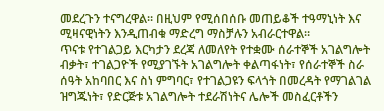መደረጉን ተናግረዋል። በዚህም የሚሰበሰቡ መጠይቆች ተዓማኒነት እና ሚዛናዊነትን እንዲጠብቁ ማድረግ ማስቻሉን አብራርተዋል።
ጥናቱ የተገልጋይ እርካታን ደረጃ ለመለየት የተቋሙ ሰራተኞች አገልግሎት ብቃት፣ ተገልጋዮች የሚያገኙት አገልግሎት ቀልጣፋነት፣ የሰራተኞች ስራ ሰዓት አከባበር እና ስነ ምግባር፣ የተገልጋዩን ፍላጎት በመረዳት የማገልገል ዝግጁነት፣ የድርጅቱ አገልግሎት ተደራሽነትና ሌሎች መስፈርቶችን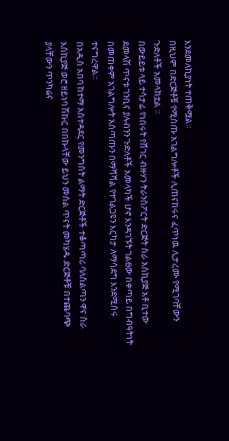እንደመለኪያነት ተጠቅሟል።
በዚህም በድርጅቶቹ የሚሰጡ አገልግሎቶች ሊጠናከሩና ፈጥነዉ ሊታረሙ የሚገባቸውን ጉድለቶች አመላክቷል ።
በውይይቱ ላይ ተሳታፊ የነበሩት የሸገር ብዙሃን ትራንስፖርት ድርጅት ስራ አስኪያጅ አቶ ቢተው ደመላሽ ጥናቱ ገንቢና ያሉብንን ጉድለቶች አመላካች ሆኖ እንዳገኙት ገልፀው በቀጣይ በግብዓትነት በመጠቀም አገልግሎት አሰጣጡን በማሻሻል የተገልጋዩን እርካታ ለማሳደግ እንደሚሰሩ ተናግረዋል።
በአዲስ አበባ ከተማ አስተዳደር የመንግስት ልማት ድርጅቶች ተቆጣጣሪ ባለስልጣን ዋና ስራ አስኪያጅ ወሮ ዘይነባ ሽኩር በበኩላቸው ይህን መሰል ጥናት መካሄዱ ድርጅቶቹ በተጨባጭ ያላቸውን ጥንካሬና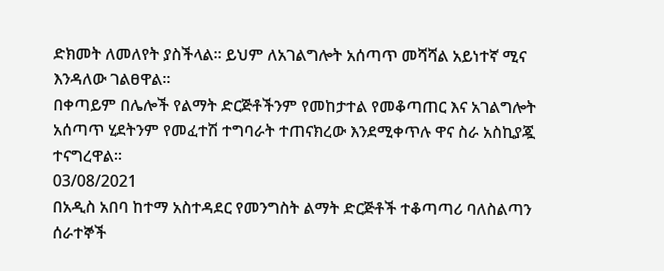ድክመት ለመለየት ያስችላል። ይህም ለአገልግሎት አሰጣጥ መሻሻል አይነተኛ ሚና እንዳለው ገልፀዋል።
በቀጣይም በሌሎች የልማት ድርጅቶችንም የመከታተል የመቆጣጠር እና አገልግሎት አሰጣጥ ሂደትንም የመፈተሽ ተግባራት ተጠናክረው እንደሚቀጥሉ ዋና ስራ አስኪያጇ ተናግረዋል።
03/08/2021
በአዲስ አበባ ከተማ አስተዳደር የመንግስት ልማት ድርጅቶች ተቆጣጣሪ ባለስልጣን ሰራተኞች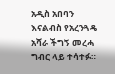አዲስ አበባን እናልብስ የአረንጓዴ አሻራ ችግኝ መረሓ ግብር ላይ ተሳተፉ።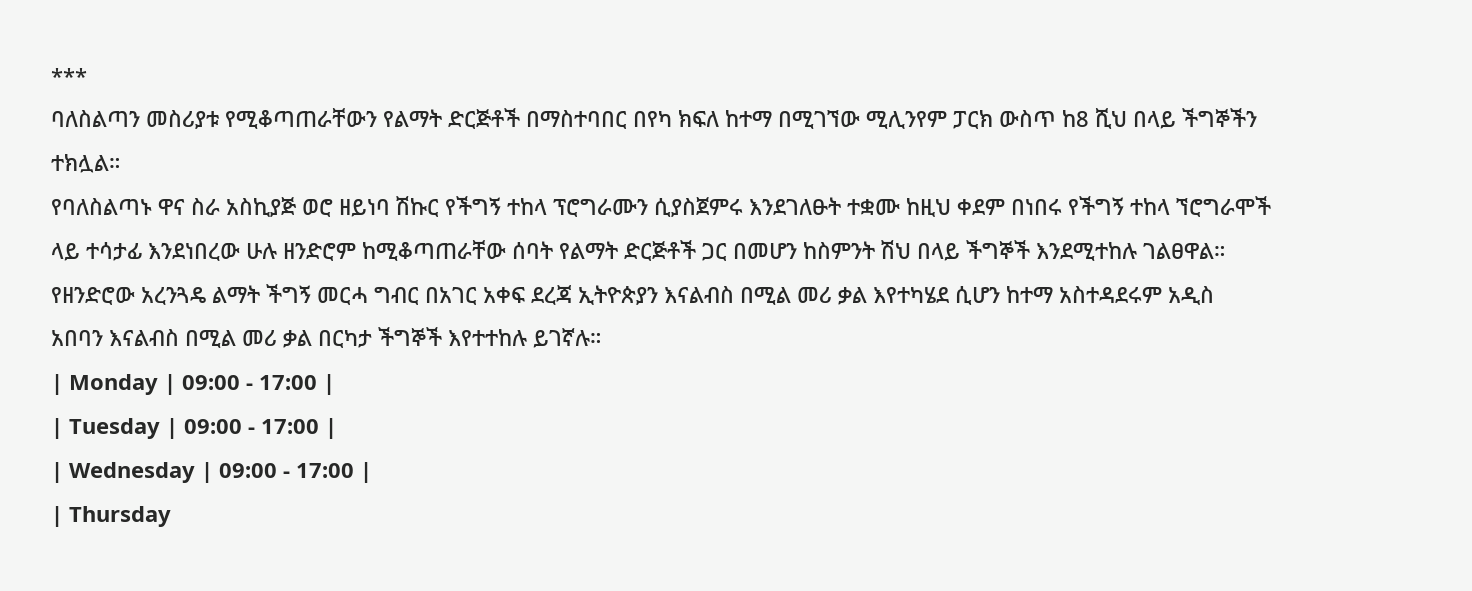***
ባለስልጣን መስሪያቱ የሚቆጣጠራቸውን የልማት ድርጅቶች በማስተባበር በየካ ክፍለ ከተማ በሚገኘው ሚሊንየም ፓርክ ውስጥ ከ8 ሺህ በላይ ችግኞችን ተክሏል።
የባለስልጣኑ ዋና ስራ አስኪያጅ ወሮ ዘይነባ ሽኩር የችግኝ ተከላ ፕሮግራሙን ሲያስጀምሩ እንደገለፁት ተቋሙ ከዚህ ቀደም በነበሩ የችግኝ ተከላ ኘሮግራሞች ላይ ተሳታፊ እንደነበረው ሁሉ ዘንድሮም ከሚቆጣጠራቸው ሰባት የልማት ድርጅቶች ጋር በመሆን ከስምንት ሽህ በላይ ችግኞች እንደሚተከሉ ገልፀዋል።
የዘንድሮው አረንጓዴ ልማት ችግኝ መርሓ ግብር በአገር አቀፍ ደረጃ ኢትዮጵያን እናልብስ በሚል መሪ ቃል እየተካሄደ ሲሆን ከተማ አስተዳደሩም አዲስ አበባን እናልብስ በሚል መሪ ቃል በርካታ ችግኞች እየተተከሉ ይገኛሉ።
| Monday | 09:00 - 17:00 |
| Tuesday | 09:00 - 17:00 |
| Wednesday | 09:00 - 17:00 |
| Thursday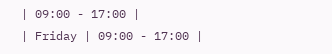| 09:00 - 17:00 |
| Friday | 09:00 - 17:00 |